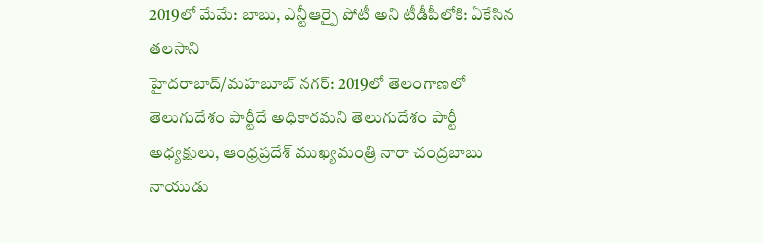2019లో మేమే: బాబు, ఎన్టీఆర్పై పోటీ అని టీడీపీలోకి: ఏకేసిన తలసాని
హైదరాబాద్/మహబూబ్ నగర్: 2019లో తెలంగాణలో తెలుగుదేశం పార్టీదే అధికారమని తెలుగుదేశం పార్టీ అధ్యక్షులు, ఆంధ్రప్రదేశ్ ముఖ్యమంత్రి నారా చంద్రబాబు నాయుడు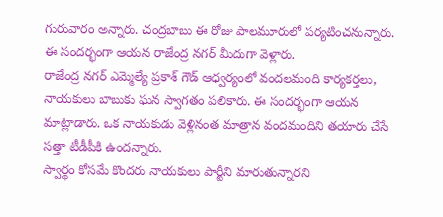గురువారం అన్నారు. చంద్రబాబు ఈ రోజు పాలమూరులో పర్యటించనున్నారు. ఈ సందర్భంగా ఆయన రాజేంద్ర నగర్ మీదుగా వెళ్లారు.
రాజేంద్ర నగర్ ఎమ్మెల్యే ప్రకాశ్ గౌడ్ ఆధ్వర్యంలో వందలమంది కార్యకర్తలు, నాయకులు బాబుకు ఘన స్వాగతం పలికారు. ఈ సందర్భంగా ఆయన మాట్లాడారు. ఒక నాయకుడు వెళ్లినంత మాత్రాన వందమందిని తయారు చేసే సత్తా టీడీపీకి ఉందన్నారు.
స్వార్థం కోసమే కొందరు నాయకులు పార్టీని మారుతున్నారని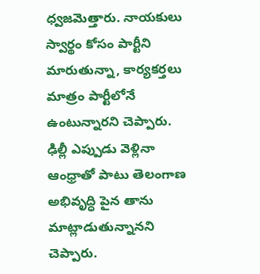ధ్వజమెత్తారు. నాయకులు స్వార్థం కోసం పార్టీని మారుతున్నా, కార్యకర్తలు మాత్రం పార్టీలోనే ఉంటున్నారని చెప్పారు. ఢిల్లీ ఎప్పుడు వెళ్లినా ఆంధ్రాతో పాటు తెలంగాణ అభివృద్ధి పైన తాను మాట్లాడుతున్నానని చెప్పారు.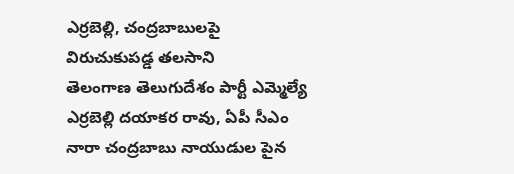ఎర్రబెల్లి, చంద్రబాబులపై విరుచుకుపడ్డ తలసాని
తెలంగాణ తెలుగుదేశం పార్టీ ఎమ్మెల్యే ఎర్రబెల్లి దయాకర రావు, ఏపీ సీఎం నారా చంద్రబాబు నాయుడుల పైన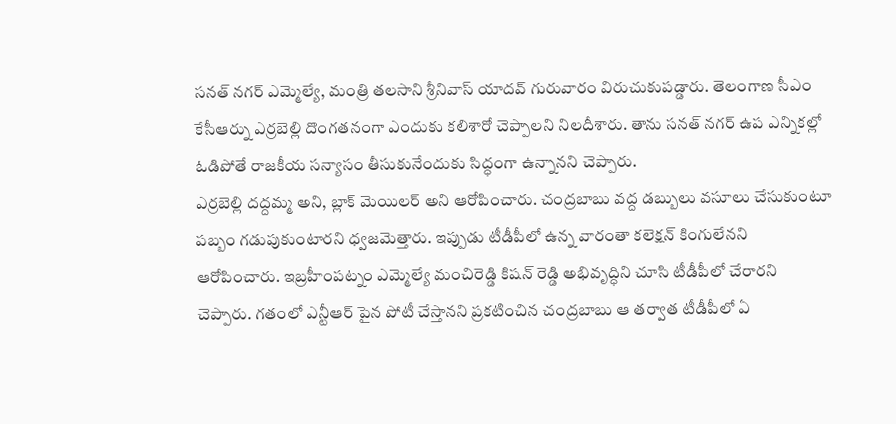సనత్ నగర్ ఎమ్మెల్యే, మంత్రి తలసాని శ్రీనివాస్ యాదవ్ గురువారం విరుచుకుపడ్డారు. తెలంగాణ సీఎం కేసీఆర్ను ఎర్రబెల్లి దొంగతనంగా ఎందుకు కలిశారో చెప్పాలని నిలదీశారు. తాను సనత్ నగర్ ఉప ఎన్నికల్లో ఓడిపోతే రాజకీయ సన్యాసం తీసుకునేందుకు సిద్ధంగా ఉన్నానని చెప్పారు.
ఎర్రబెల్లి దద్దమ్మ అని, బ్లాక్ మెయిలర్ అని ఆరోపించారు. చంద్రబాబు వద్ద డబ్బులు వసూలు చేసుకుంటూ పబ్బం గడుపుకుంటారని ధ్వజమెత్తారు. ఇప్పుడు టీడీపీలో ఉన్న వారంతా కలెక్షన్ కింగులేనని ఆరోపించారు. ఇబ్రహీంపట్నం ఎమ్మెల్యే మంచిరెడ్డి కిషన్ రెడ్డి అభివృద్ధిని చూసి టీడీపీలో చేరారని చెప్పారు. గతంలో ఎన్టీఆర్ పైన పోటీ చేస్తానని ప్రకటించిన చంద్రబాబు ఆ తర్వాత టీడీపీలో ఏ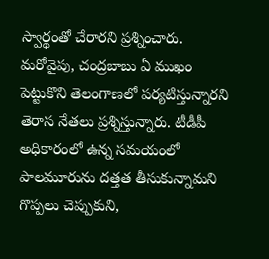స్వార్థంతో చేరారని ప్రశ్నించారు.
మరోవైపు, చంద్రబాబు ఏ ముఖం పెట్టుకొని తెలంగాణలో పర్యటిస్తున్నారని తెరాస నేతలు ప్రశ్నిస్తున్నారు. టీడీపీ అధికారంలో ఉన్న సమయంలో పాలమూరును దత్తత తీసుకున్నామని గొప్పలు చెప్పుకుని,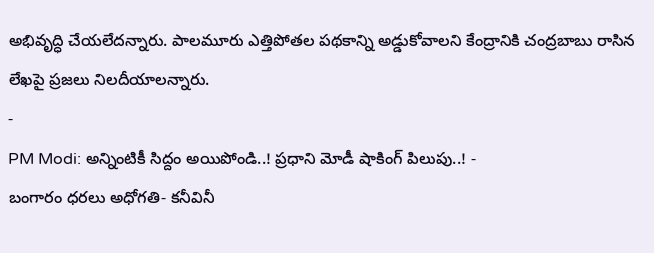అభివృద్ధి చేయలేదన్నారు. పాలమూరు ఎత్తిపోతల పథకాన్ని అడ్డుకోవాలని కేంద్రానికి చంద్రబాబు రాసిన లేఖపై ప్రజలు నిలదీయాలన్నారు.
-
PM Modi: అన్నింటికీ సిద్దం అయిపోండి..! ప్రధాని మోడీ షాకింగ్ పిలుపు..! -
బంగారం ధరలు అధోగతి- కనీవినీ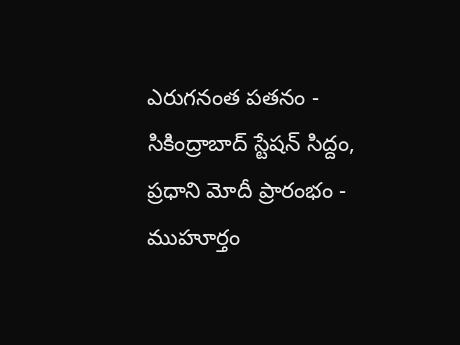ఎరుగనంత పతనం -
సికింద్రాబాద్ స్టేషన్ సిద్దం, ప్రధాని మోదీ ప్రారంభం - ముహూర్తం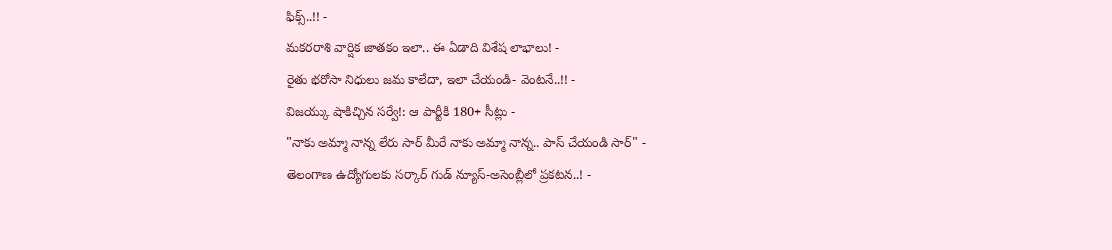ఫిక్స్..!! -
మకరరాశి వార్షిక జాతకం ఇలా.. ఈ ఏడాది విశేష లాభాలు! -
రైతు భరోసా నిధులు జమ కాలేదా, ఇలా చేయండి- వెంటనే..!! -
విజయ్కు షాకిచ్చిన సర్వే!: ఆ పార్టీకి 180+ సీట్లు -
"నాకు అమ్మా నాన్న లేరు సార్ మీరే నాకు అమ్మా నాన్న.. పాస్ చేయండి సార్" -
తెలంగాణ ఉద్యోగులకు సర్కార్ గుడ్ న్యూస్-అసెంబ్లీలో ప్రకటన..! -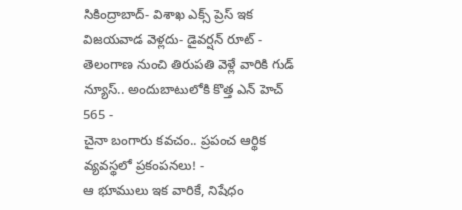సికింద్రాబాద్- విశాఖ ఎక్స్ ప్రెస్ ఇక విజయవాడ వెళ్లదు- డైవర్షన్ రూట్ -
తెలంగాణ నుంచి తిరుపతి వెళ్లే వారికి గుడ్ న్యూస్.. అందుబాటులోకి కొత్త ఎన్ హెచ్ 565 -
చైనా బంగారు కవచం.. ప్రపంచ ఆర్థిక వ్యవస్థలో ప్రకంపనలు! -
ఆ భూములు ఇక వారికే, నిషేధం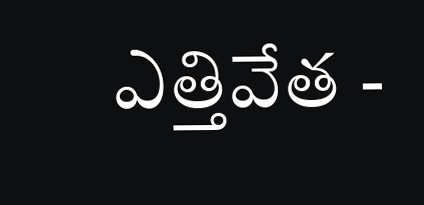ఎత్తివేత -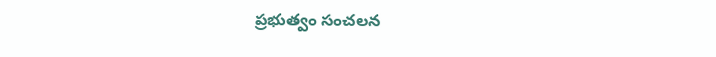ప్రభుత్వం సంచలన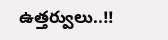ఉత్తర్వులు..!!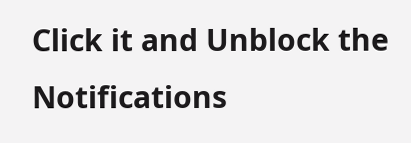Click it and Unblock the Notifications